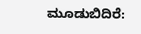ಮೂಡುಬಿದಿರೆ: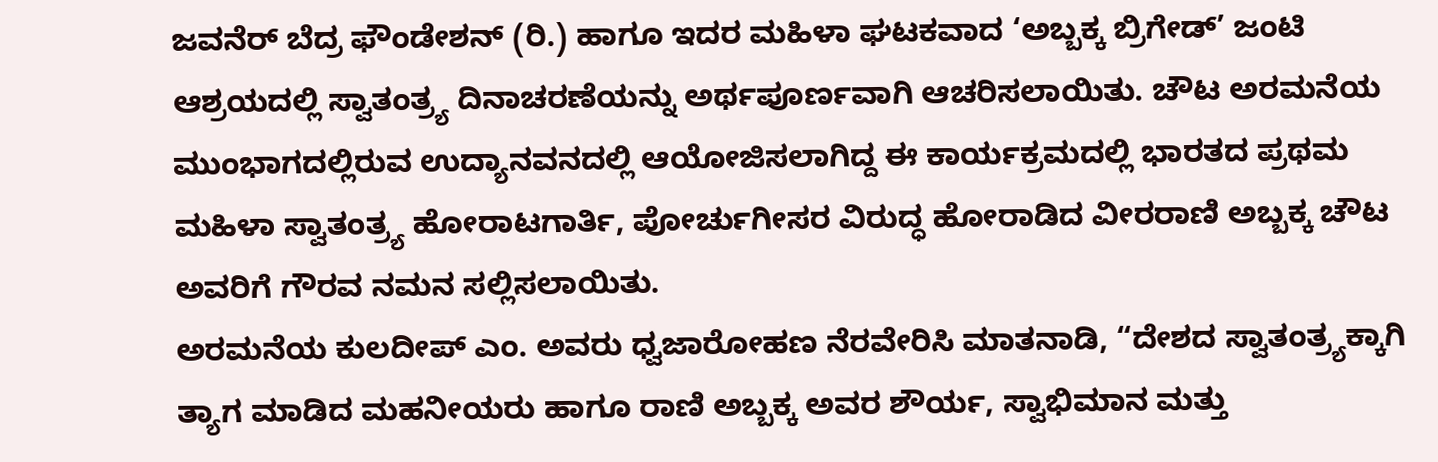ಜವನೆರ್ ಬೆದ್ರ ಫೌಂಡೇಶನ್ (ರಿ.) ಹಾಗೂ ಇದರ ಮಹಿಳಾ ಘಟಕವಾದ ‘ಅಬ್ಬಕ್ಕ ಬ್ರಿಗೇಡ್’ ಜಂಟಿ ಆಶ್ರಯದಲ್ಲಿ ಸ್ವಾತಂತ್ರ್ಯ ದಿನಾಚರಣೆಯನ್ನು ಅರ್ಥಪೂರ್ಣವಾಗಿ ಆಚರಿಸಲಾಯಿತು. ಚೌಟ ಅರಮನೆಯ ಮುಂಭಾಗದಲ್ಲಿರುವ ಉದ್ಯಾನವನದಲ್ಲಿ ಆಯೋಜಿಸಲಾಗಿದ್ದ ಈ ಕಾರ್ಯಕ್ರಮದಲ್ಲಿ ಭಾರತದ ಪ್ರಥಮ ಮಹಿಳಾ ಸ್ವಾತಂತ್ರ್ಯ ಹೋರಾಟಗಾರ್ತಿ, ಪೋರ್ಚುಗೀಸರ ವಿರುದ್ಧ ಹೋರಾಡಿದ ವೀರರಾಣಿ ಅಬ್ಬಕ್ಕ ಚೌಟ ಅವರಿಗೆ ಗೌರವ ನಮನ ಸಲ್ಲಿಸಲಾಯಿತು.
ಅರಮನೆಯ ಕುಲದೀಪ್ ಎಂ. ಅವರು ಧ್ವಜಾರೋಹಣ ನೆರವೇರಿಸಿ ಮಾತನಾಡಿ, “ದೇಶದ ಸ್ವಾತಂತ್ರ್ಯಕ್ಕಾಗಿ ತ್ಯಾಗ ಮಾಡಿದ ಮಹನೀಯರು ಹಾಗೂ ರಾಣಿ ಅಬ್ಬಕ್ಕ ಅವರ ಶೌರ್ಯ, ಸ್ವಾಭಿಮಾನ ಮತ್ತು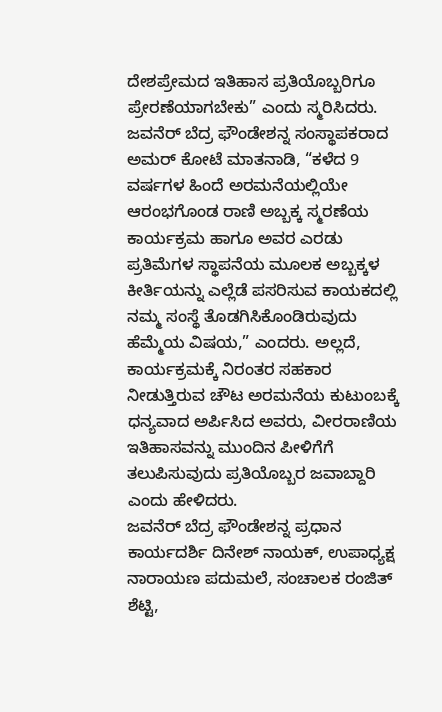ದೇಶಪ್ರೇಮದ ಇತಿಹಾಸ ಪ್ರತಿಯೊಬ್ಬರಿಗೂ ಪ್ರೇರಣೆಯಾಗಬೇಕು” ಎಂದು ಸ್ಮರಿಸಿದರು.
ಜವನೆರ್ ಬೆದ್ರ ಫೌಂಡೇಶನ್ನ ಸಂಸ್ಥಾಪಕರಾದ ಅಮರ್ ಕೋಟೆ ಮಾತನಾಡಿ, “ಕಳೆದ 9 ವರ್ಷಗಳ ಹಿಂದೆ ಅರಮನೆಯಲ್ಲಿಯೇ ಆರಂಭಗೊಂಡ ರಾಣಿ ಅಬ್ಬಕ್ಕ ಸ್ಮರಣೆಯ ಕಾರ್ಯಕ್ರಮ ಹಾಗೂ ಅವರ ಎರಡು ಪ್ರತಿಮೆಗಳ ಸ್ಥಾಪನೆಯ ಮೂಲಕ ಅಬ್ಬಕ್ಕಳ ಕೀರ್ತಿಯನ್ನು ಎಲ್ಲೆಡೆ ಪಸರಿಸುವ ಕಾಯಕದಲ್ಲಿ ನಮ್ಮ ಸಂಸ್ಥೆ ತೊಡಗಿಸಿಕೊಂಡಿರುವುದು ಹೆಮ್ಮೆಯ ವಿಷಯ,” ಎಂದರು. ಅಲ್ಲದೆ, ಕಾರ್ಯಕ್ರಮಕ್ಕೆ ನಿರಂತರ ಸಹಕಾರ ನೀಡುತ್ತಿರುವ ಚೌಟ ಅರಮನೆಯ ಕುಟುಂಬಕ್ಕೆ ಧನ್ಯವಾದ ಅರ್ಪಿಸಿದ ಅವರು, ವೀರರಾಣಿಯ ಇತಿಹಾಸವನ್ನು ಮುಂದಿನ ಪೀಳಿಗೆಗೆ ತಲುಪಿಸುವುದು ಪ್ರತಿಯೊಬ್ಬರ ಜವಾಬ್ದಾರಿ ಎಂದು ಹೇಳಿದರು.
ಜವನೆರ್ ಬೆದ್ರ ಫೌಂಡೇಶನ್ನ ಪ್ರಧಾನ ಕಾರ್ಯದರ್ಶಿ ದಿನೇಶ್ ನಾಯಕ್, ಉಪಾಧ್ಯಕ್ಷ ನಾರಾಯಣ ಪದುಮಲೆ, ಸಂಚಾಲಕ ರಂಜಿತ್ ಶೆಟ್ಟಿ,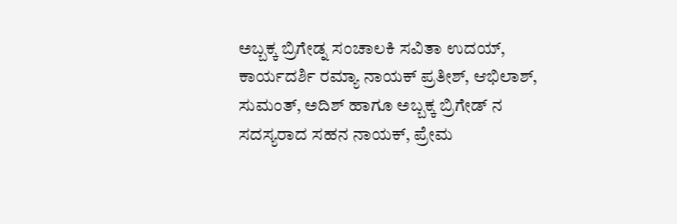ಅಬ್ಬಕ್ಕ ಬ್ರಿಗೇಡ್ನ ಸಂಚಾಲಕಿ ಸವಿತಾ ಉದಯ್, ಕಾರ್ಯದರ್ಶಿ ರಮ್ಯಾ ನಾಯಕ್ ಪ್ರತೀಶ್, ಆಭಿಲಾಶ್, ಸುಮಂತ್, ಅದಿಶ್ ಹಾಗೂ ಅಬ್ಬಕ್ಕ ಬ್ರಿಗೇಡ್ ನ ಸದಸ್ಯರಾದ ಸಹನ ನಾಯಕ್, ಪ್ರೇಮ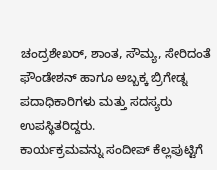ಚಂದ್ರಶೇಖರ್, ಶಾಂತ, ಸೌಮ್ಯ, ಸೇರಿದಂತೆ ಫೌಂಡೇಶನ್ ಹಾಗೂ ಅಬ್ಬಕ್ಕ ಬ್ರಿಗೇಡ್ನ ಪದಾಧಿಕಾರಿಗಳು ಮತ್ತು ಸದಸ್ಯರು ಉಪಸ್ಥಿತರಿದ್ದರು.
ಕಾರ್ಯಕ್ರಮವನ್ನು ಸಂದೀಪ್ ಕೆಲ್ಲಪುಟ್ಟಿಗೆ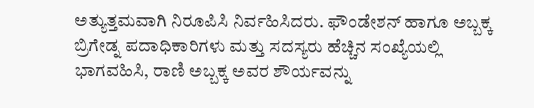ಅತ್ಯುತ್ತಮವಾಗಿ ನಿರೂಪಿಸಿ ನಿರ್ವಹಿಸಿದರು. ಫೌಂಡೇಶನ್ ಹಾಗೂ ಅಬ್ಬಕ್ಕ ಬ್ರಿಗೇಡ್ನ ಪದಾಧಿಕಾರಿಗಳು ಮತ್ತು ಸದಸ್ಯರು ಹೆಚ್ಚಿನ ಸಂಖ್ಯೆಯಲ್ಲಿ ಭಾಗವಹಿಸಿ, ರಾಣಿ ಅಬ್ಬಕ್ಕ ಅವರ ಶೌರ್ಯವನ್ನು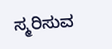ಸ್ಮರಿಸುವ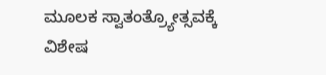ಮೂಲಕ ಸ್ವಾತಂತ್ರ್ಯೋತ್ಸವಕ್ಕೆ ವಿಶೇಷ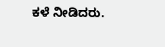ಕಳೆ ನೀಡಿದರು.